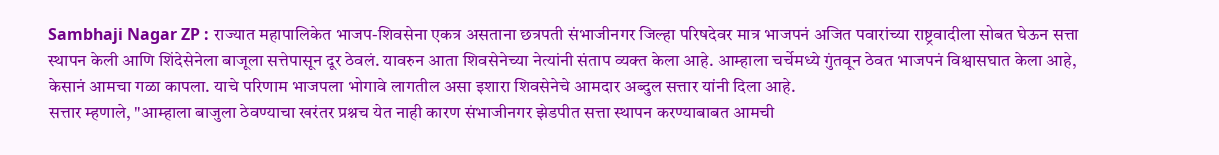Sambhaji Nagar ZP : राज्यात महापालिकेत भाजप-शिवसेना एकत्र असताना छत्रपती संभाजीनगर जिल्हा परिषदेवर मात्र भाजपनं अजित पवारांच्या राष्ट्रवादीला सोबत घेऊन सत्ता स्थापन केली आणि शिंदेसेनेला बाजूला सत्तेपासून दूर ठेवलं. यावरुन आता शिवसेनेच्या नेत्यांनी संताप व्यक्त केला आहे. आम्हाला चर्चेमध्ये गुंतवून ठेवत भाजपनं विश्वासघात केला आहे, केसानं आमचा गळा कापला. याचे परिणाम भाजपला भोगावे लागतील असा इशारा शिवसेनेचे आमदार अब्दुल सत्तार यांनी दिला आहे.
सत्तार म्हणाले, "आम्हाला बाजुला ठेवण्याचा खरंतर प्रश्नच येत नाही कारण संभाजीनगर झेडपीत सत्ता स्थापन करण्याबाबत आमची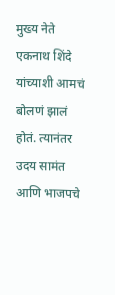मुख्य नेते एकनाथ शिंदे यांच्याशी आमचं बोलणं झालं होतं. त्यानंतर उदय सामंत आणि भाजपचे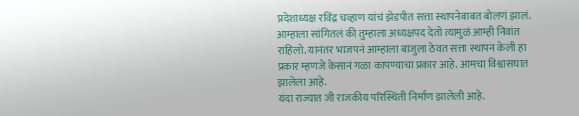प्रदेशाध्यक्ष रविंद्र चव्हाण यांचं झेडपीत सत्ता स्थापनेबाबत बोलणं झालं. आम्हाला सांगितलं की तुम्हाला अध्यक्षपद देतो त्यामुळं आम्ही निवांत राहिलो. यानंतर भाजपनं आम्हाला बाजुला ठेवत सत्ता स्थापन केली हा प्रकार म्हणजे केसानं गळा कापण्याचा प्रकार आहे. आमचा विश्वासघात झालेला आहे.
यंदा राज्यात जी राजकीय परिस्थिती निर्माण झालेली आहे.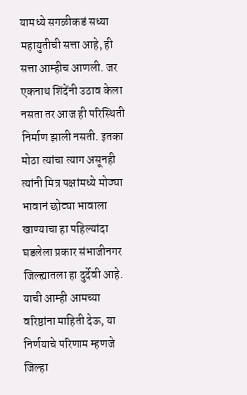यामध्ये सगळीकडं सध्या महायुतीची सत्ता आहे, ही सत्ता आम्हीच आणली. जर एकनाथ शिंदेंनी उठाव केला नसता तर आज ही परिस्थिती निर्माण झाली नसती. इतका मोठा त्यांचा त्याग असूनही त्यांनी मित्र पक्षांमध्ये मोठ्या भावानं छोट्या भावाला खाण्याचा हा पहिल्यांदा घडलेला प्रकार संभाजीनगर जिल्ह्यातला हा दुर्देवी आहे. याची आम्ही आमच्या वरिष्ठांना माहिती देऊ, या निर्णयाचे परिणाम म्हणजे जिल्हा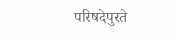परिषदेपुरते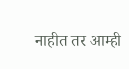नाहीत तर आम्ही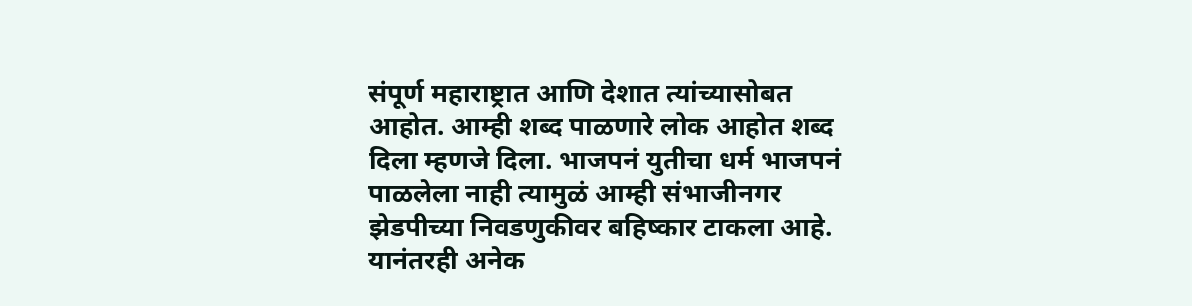संपूर्ण महाराष्ट्रात आणि देशात त्यांच्यासोबत आहोत. आम्ही शब्द पाळणारे लोक आहोत शब्द दिला म्हणजे दिला. भाजपनं युतीचा धर्म भाजपनं पाळलेला नाही त्यामुळं आम्ही संभाजीनगर झेडपीच्या निवडणुकीवर बहिष्कार टाकला आहे. यानंतरही अनेक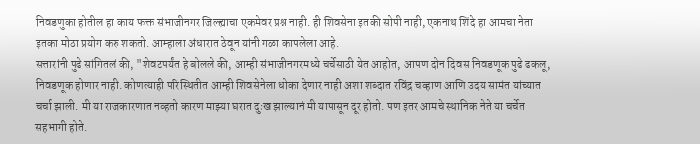निवडणुका होतील हा काय फक्त संभाजीनगर जिल्ह्याचा एकमेवर प्रश्न नाही. ही शिवसेना इतकी सोपी नाही, एकनाथ शिंदे हा आमचा नेता इतका मोठा प्रयोग करु शकतो. आम्हाला अंधारात ठेवून यांनी गळा कापलेला आहे.
सत्तारांनी पुढे सांगितलं की, "शेवटपर्यंत हे बोलले की, आम्ही संभाजीनगरमध्ये चर्चेसाठी येत आहोत, आपण दोन दिवस निवडणूक पुढे ढकलू, निवडणूक होणार नाही. कोणत्याही परिस्थितीत आम्ही शिवसेनेला धोका देणार नाही अशा शब्दात रविंद्र चव्हाण आणि उदय सामंत यांच्यात चर्चा झाली. मी या राजकारणात नव्हतो कारण माझ्या घरात दुःख झाल्यानं मी यापासून दूर होतो. पण इतर आमचे स्थानिक नेते या चर्चेत सहभागी होते.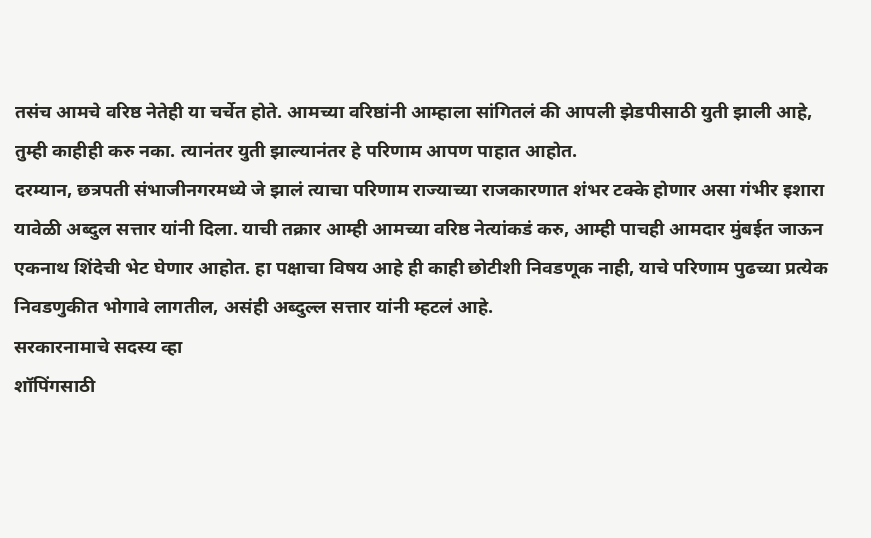तसंच आमचे वरिष्ठ नेतेही या चर्चेत होते. आमच्या वरिष्ठांनी आम्हाला सांगितलं की आपली झेडपीसाठी युती झाली आहे, तुम्ही काहीही करु नका. त्यानंतर युती झाल्यानंतर हे परिणाम आपण पाहात आहोत.
दरम्यान, छत्रपती संभाजीनगरमध्ये जे झालं त्याचा परिणाम राज्याच्या राजकारणात शंभर टक्के होणार असा गंभीर इशारा यावेळी अब्दुल सत्तार यांनी दिला. याची तक्रार आम्ही आमच्या वरिष्ठ नेत्यांकडं करु, आम्ही पाचही आमदार मुंबईत जाऊन एकनाथ शिंदेची भेट घेणार आहोत. हा पक्षाचा विषय आहे ही काही छोटीशी निवडणूक नाही, याचे परिणाम पुढच्या प्रत्येक निवडणुकीत भोगावे लागतील, असंही अब्दुल्ल सत्तार यांनी म्हटलं आहे.
सरकारनामाचे सदस्य व्हा
शॉपिंगसाठी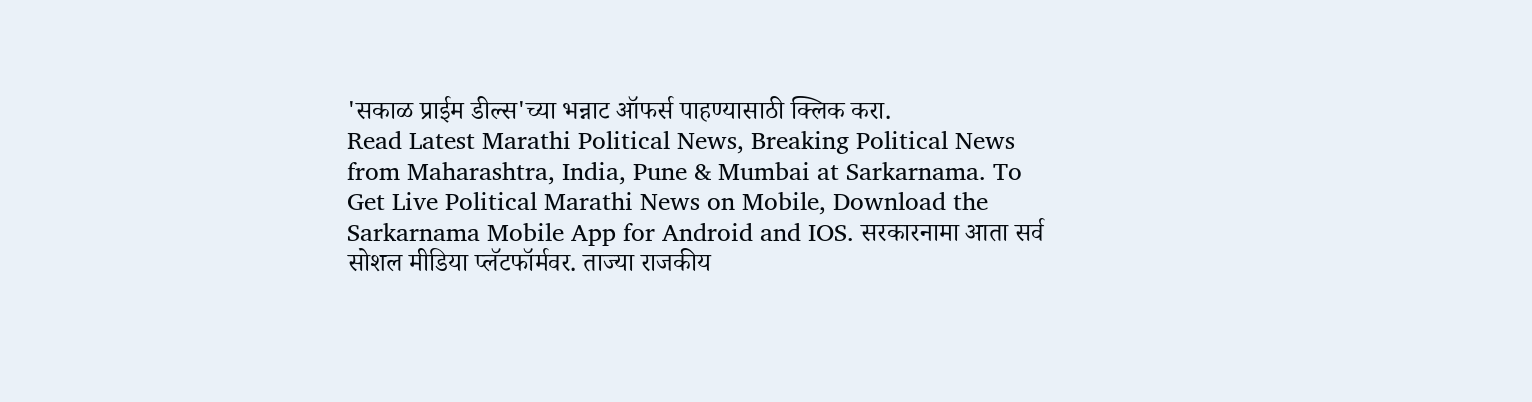'सकाळ प्राईम डील्स'च्या भन्नाट ऑफर्स पाहण्यासाठी क्लिक करा.
Read Latest Marathi Political News, Breaking Political News from Maharashtra, India, Pune & Mumbai at Sarkarnama. To Get Live Political Marathi News on Mobile, Download the Sarkarnama Mobile App for Android and IOS. सरकारनामा आता सर्व सोशल मीडिया प्लॅटफॉर्मवर. ताज्या राजकीय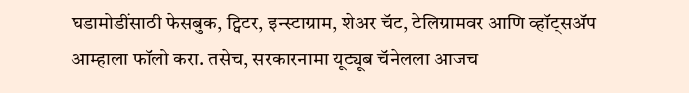घडामोडींसाठी फेसबुक, ट्विटर, इन्स्टाग्राम, शेअर चॅट, टेलिग्रामवर आणि व्हॉट्सॲप आम्हाला फॉलो करा. तसेच, सरकारनामा यूट्यूब चॅनेलला आजच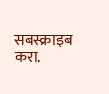सबस्क्राइब करा.